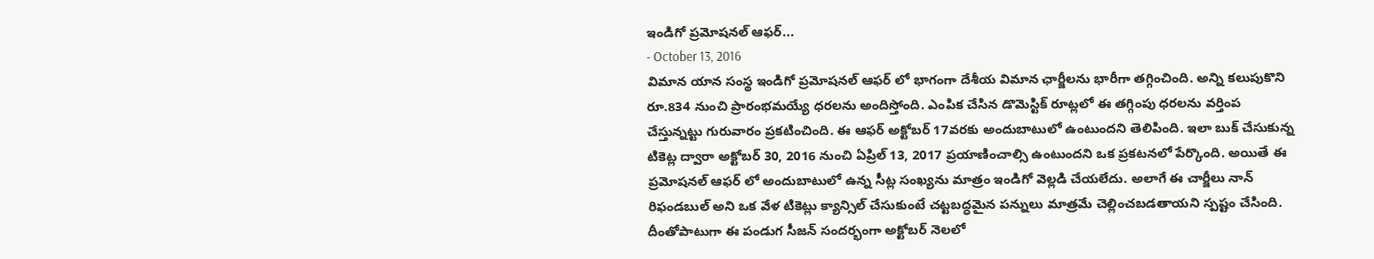ఇండిగో ప్రమోషనల్ ఆఫర్...
- October 13, 2016
విమాన యాన సంస్థ ఇండిగో ప్రమోషనల్ ఆఫర్ లో భాగంగా దేశీయ విమాన ఛార్జీలను భారీగా తగ్గించింది. అన్ని కలుపుకొని రూ.834 నుంచి ప్రారంభమయ్యే ధరలను అందిస్తోంది. ఎంపిక చేసిన డొమెస్టిక్ రూట్లలో ఈ తగ్గింపు ధరలను వర్తింప చేస్తున్నట్టు గురువారం ప్రకటించింది. ఈ ఆఫర్ అక్టోబర్ 17వరకు అందుబాటులో ఉంటుందని తెలిపింది. ఇలా బుక్ చేసుకున్న టికెట్ల ద్వారా అక్టోబర్ 30, 2016 నుంచి ఏప్రిల్ 13, 2017 ప్రయాణించాల్సి ఉంటుందని ఒక ప్రకటనలో పేర్కొంది. అయితే ఈ ప్రమోషనల్ ఆఫర్ లో అందుబాటులో ఉన్న సీట్ల సంఖ్యను మాత్రం ఇండిగో వెల్లడి చేయలేదు. అలాగే ఈ చార్జీలు నాన్ రిఫండబుల్ అని ఒక వేళ టికెట్లు క్యాన్సిల్ చేసుకుంటే చట్టబద్ధమైన పన్నులు మాత్రమే చెల్లించబడతాయని స్పష్టం చేసింది.
దీంతోపాటుగా ఈ పండుగ సీజన్ సందర్భంగా అక్టోబర్ నెలలో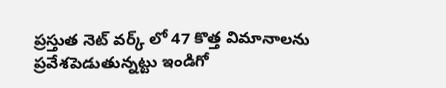ప్రస్తుత నెట్ వర్క్ లో 47 కొత్త విమానాలను ప్రవేశపెడుతున్నట్టు ఇండిగో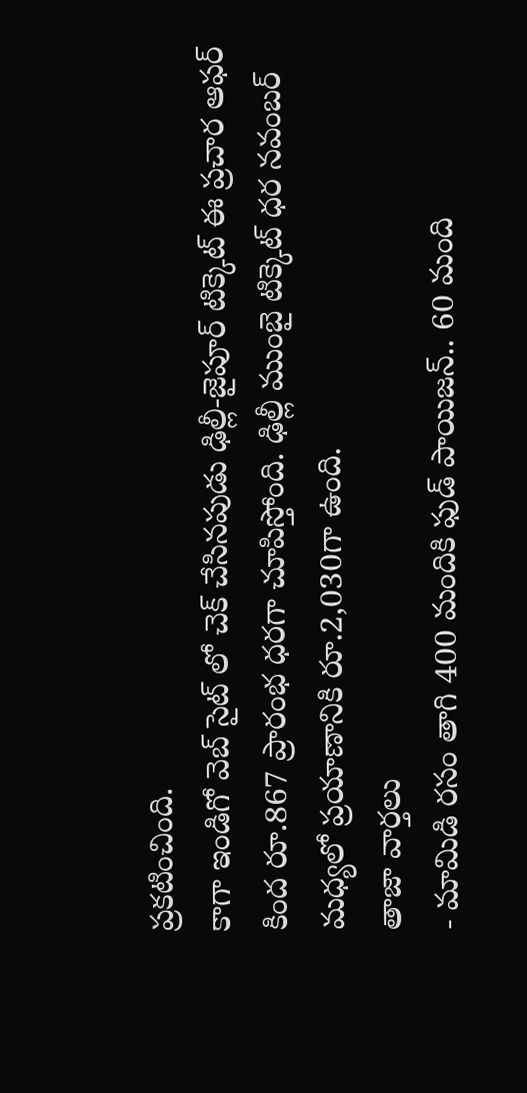ప్రకటించింది.
కాగా ఇండిగో వెబ్ సైట్ లో చెక్ చేసినపుడు ఢిల్లీ-జైపూర్ టిక్కెట్ ఈ ప్రచార ఆఫర్ కింద రూ.867 ప్రారంభ ధరగా చూపిస్తోంది. ఢిల్లీ ముంబై టిక్కెట్ ధర నవంబర్ మధ్యలో ప్రయాణానికి రూ.2,030గా ఉంది.
తాజా వార్తలు
- మామిడి రసం తాగి 400 మందికి ఫుడ్ పాయిజన్.. 60 మంది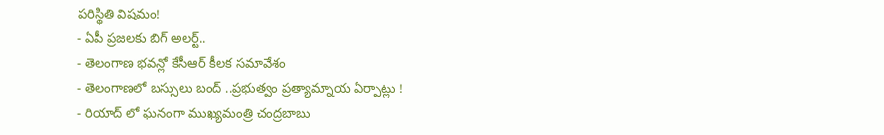పరిస్థితి విషమం!
- ఏపీ ప్రజలకు బిగ్ అలర్ట్..
- తెలంగాణ భవన్లో కేసీఆర్ కీలక సమావేశం
- తెలంగాణలో బస్సులు బంద్ ..ప్రభుత్వం ప్రత్యామ్నాయ ఏర్పాట్లు !
- రియాద్ లో ఘనంగా ముఖ్యమంత్రి చంద్రబాబు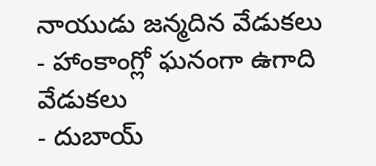నాయుడు జన్మదిన వేడుకలు
- హాంకాంగ్లో ఘనంగా ఉగాది వేడుకలు
- దుబాయ్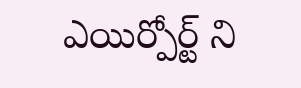ఎయిర్పోర్ట్ ని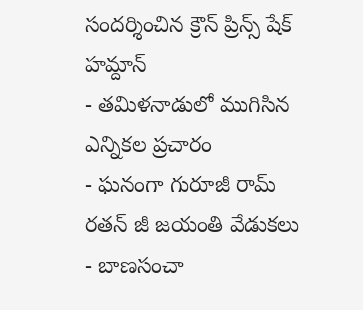సందర్శించిన క్రౌన్ ప్రిన్స్ షేక్ హమ్దాన్
- తమిళనాడులో ముగిసిన ఎన్నికల ప్రచారం
- ఘనంగా గురూజీ రామ్ రతన్ జీ జయంతి వేడుకలు
- బాణసంచా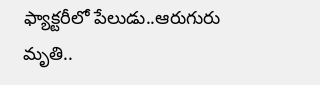ఫ్యాక్టరీలో పేలుడు..ఆరుగురు మృతి..